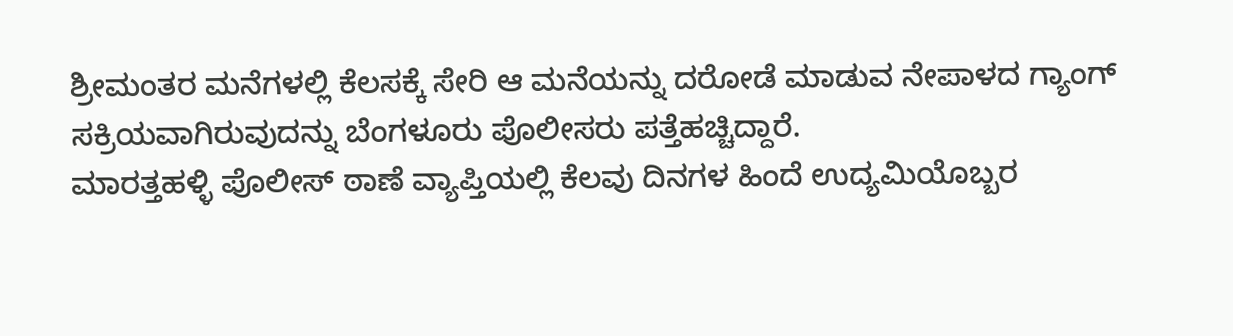ಶ್ರೀಮಂತರ ಮನೆಗಳಲ್ಲಿ ಕೆಲಸಕ್ಕೆ ಸೇರಿ ಆ ಮನೆಯನ್ನು ದರೋಡೆ ಮಾಡುವ ನೇಪಾಳದ ಗ್ಯಾಂಗ್ ಸಕ್ರಿಯವಾಗಿರುವುದನ್ನು ಬೆಂಗಳೂರು ಪೊಲೀಸರು ಪತ್ತೆಹಚ್ಚಿದ್ದಾರೆ.
ಮಾರತ್ತಹಳ್ಳಿ ಪೊಲೀಸ್ ಠಾಣೆ ವ್ಯಾಪ್ತಿಯಲ್ಲಿ ಕೆಲವು ದಿನಗಳ ಹಿಂದೆ ಉದ್ಯಮಿಯೊಬ್ಬರ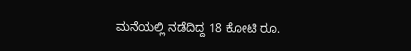ಮನೆಯಲ್ಲಿ ನಡೆದಿದ್ದ 18 ಕೋಟಿ ರೂ.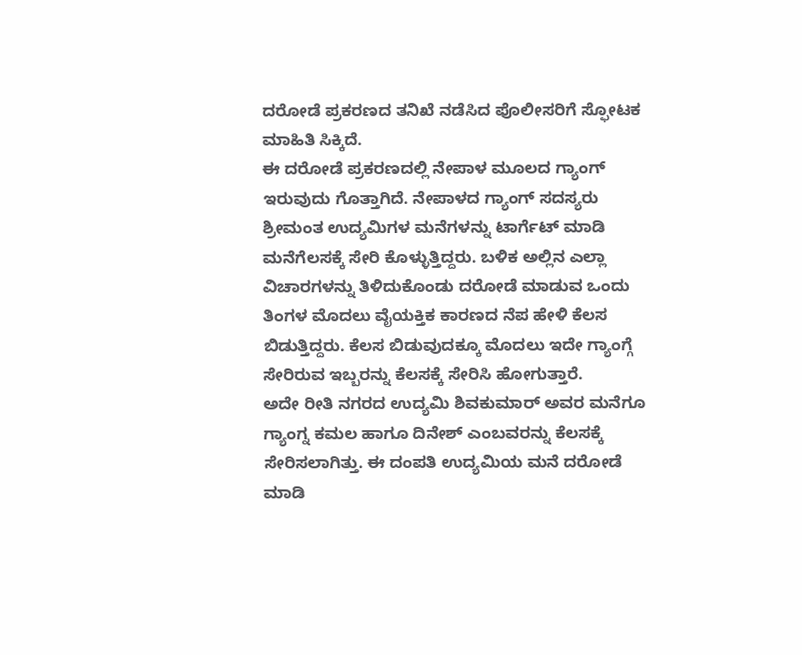ದರೋಡೆ ಪ್ರಕರಣದ ತನಿಖೆ ನಡೆಸಿದ ಪೊಲೀಸರಿಗೆ ಸ್ಫೋಟಕ ಮಾಹಿತಿ ಸಿಕ್ಕಿದೆ.
ಈ ದರೋಡೆ ಪ್ರಕರಣದಲ್ಲಿ ನೇಪಾಳ ಮೂಲದ ಗ್ಯಾಂಗ್ ಇರುವುದು ಗೊತ್ತಾಗಿದೆ. ನೇಪಾಳದ ಗ್ಯಾಂಗ್ ಸದಸ್ಯರು ಶ್ರೀಮಂತ ಉದ್ಯಮಿಗಳ ಮನೆಗಳನ್ನು ಟಾರ್ಗೆಟ್ ಮಾಡಿ ಮನೆಗೆಲಸಕ್ಕೆ ಸೇರಿ ಕೊಳ್ಳುತ್ತಿದ್ದರು. ಬಳಿಕ ಅಲ್ಲಿನ ಎಲ್ಲಾ ವಿಚಾರಗಳನ್ನು ತಿಳಿದುಕೊಂಡು ದರೋಡೆ ಮಾಡುವ ಒಂದು ತಿಂಗಳ ಮೊದಲು ವೈಯಕ್ತಿಕ ಕಾರಣದ ನೆಪ ಹೇಳಿ ಕೆಲಸ ಬಿಡುತ್ತಿದ್ದರು. ಕೆಲಸ ಬಿಡುವುದಕ್ಕೂ ಮೊದಲು ಇದೇ ಗ್ಯಾಂಗ್ಗೆ ಸೇರಿರುವ ಇಬ್ಬರನ್ನು ಕೆಲಸಕ್ಕೆ ಸೇರಿಸಿ ಹೋಗುತ್ತಾರೆ.
ಅದೇ ರೀತಿ ನಗರದ ಉದ್ಯಮಿ ಶಿವಕುಮಾರ್ ಅವರ ಮನೆಗೂ ಗ್ಯಾಂಗ್ನ ಕಮಲ ಹಾಗೂ ದಿನೇಶ್ ಎಂಬವರನ್ನು ಕೆಲಸಕ್ಕೆ ಸೇರಿಸಲಾಗಿತ್ತು. ಈ ದಂಪತಿ ಉದ್ಯಮಿಯ ಮನೆ ದರೋಡೆ ಮಾಡಿ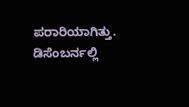ಪರಾರಿಯಾಗಿತ್ತು. ಡಿಸೆಂಬರ್ನಲ್ಲಿ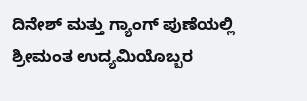ದಿನೇಶ್ ಮತ್ತು ಗ್ಯಾಂಗ್ ಪುಣೆಯಲ್ಲಿ ಶ್ರೀಮಂತ ಉದ್ಯಮಿಯೊಬ್ಬರ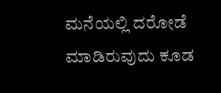ಮನೆಯಲ್ಲಿ ದರೋಡೆ ಮಾಡಿರುವುದು ಕೂಡ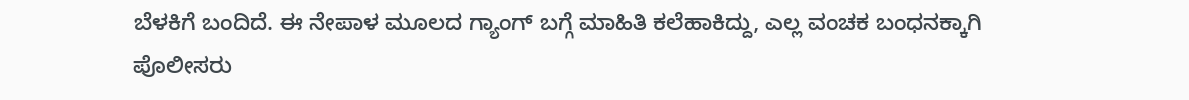ಬೆಳಕಿಗೆ ಬಂದಿದೆ. ಈ ನೇಪಾಳ ಮೂಲದ ಗ್ಯಾಂಗ್ ಬಗ್ಗೆ ಮಾಹಿತಿ ಕಲೆಹಾಕಿದ್ದು, ಎಲ್ಲ ವಂಚಕ ಬಂಧನಕ್ಕಾಗಿ ಪೊಲೀಸರು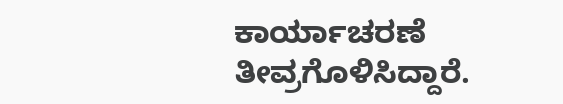ಕಾರ್ಯಾಚರಣೆ ತೀವ್ರಗೊಳಿಸಿದ್ದಾರೆ.